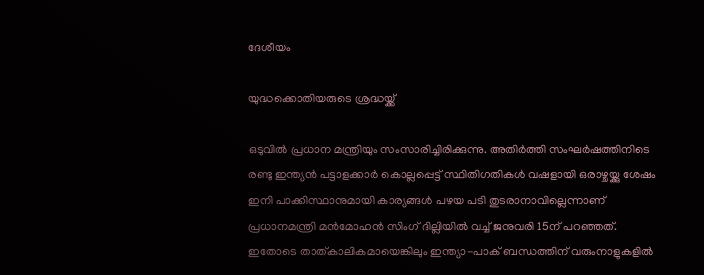ദേശീയം

യുദ്ധക്കൊതിയരുടെ ശ്രദ്ധയ്ക്ക്

ഒടുവില്‍ പ്രധാന മന്ത്രിയും സംസാരിച്ചിരിക്കുന്നു. അതിര്‍ത്തി സംഘര്‍ഷത്തിനിടെ രണ്ടു ഇന്ത്യന്‍ പട്ടാളക്കാര്‍ കൊല്ലപ്പെട്ട് സ്ഥിതിഗതികള്‍ വഷളായി ഒരാഴ്ചയ്ക്കു ശേഷം ഇനി പാക്കിസ്ഥാനുമായി കാര്യങ്ങള്‍ പഴയ പടി തുടരാനാവില്ലെന്നാണ് പ്രധാനമന്ത്രി മന്‍‌മോഹന്‍ സിംഗ് ദില്ലിയില്‍ വച്ച് ജനുവരി 15ന് പറഞ്ഞത്. ഇതോടെ താത്കാലികമായെങ്കിലും ഇന്ത്യാ-പാക് ബന്ധത്തിന് വരുംനാളുകളില്‍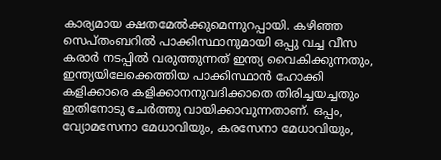കാര്യമായ ക്ഷതമേല്‍ക്കുമെന്നുറപ്പായി. കഴിഞ്ഞ സെപ്തംബറില്‍ പാക്കിസ്ഥാനുമായി ഒപ്പു വച്ച വീസ കരാര്‍ നടപ്പില്‍ വരുത്തുന്നത് ഇന്ത്യ വൈകിക്കുന്നതും, ഇന്ത്യയിലേക്കെത്തിയ പാക്കിസ്ഥാന്‍ ഹോക്കി കളിക്കാരെ കളിക്കാനനുവദിക്കാതെ തിരിച്ചയച്ചതും ഇതിനോടു ചേര്‍ത്തു വായിക്കാവുന്നതാണ്. ഒപ്പം, വ്യോമസേനാ മേധാവിയും, കരസേനാ മേധാവിയും,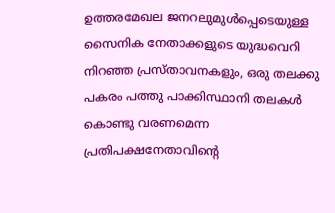ഉത്തരമേഖല ജനറലുമുള്‍പ്പെടെയുള്ള സൈനിക നേതാക്കളുടെ യുദ്ധവെറി നിറഞ്ഞ പ്രസ്താവനകളും, ഒരു തലക്കു പകരം പത്തു പാക്കിസ്ഥാനി തലകള്‍ കൊണ്ടു വരണമെന്ന പ്രതിപക്ഷനേതാവിന്റെ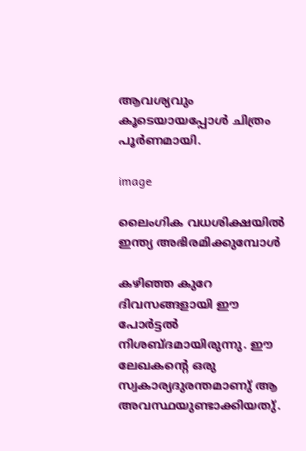ആവശ്യവും കൂടെയായപ്പോള്‍ ചിത്രം പൂര്‍ണമായി.

image

ലൈംഗിക വധശിക്ഷയില്‍ ഇന്ത്യ അഭിരമിക്കുമ്പോള്‍

കഴിഞ്ഞ കുറേ ദിവസങ്ങളായി ഈ പോര്‍ട്ടല്‍ നിശബ്ദമായിരുന്നു. ഈ ലേഖകന്റെ ഒരു സ്വകാര്യദുരന്തമാണു് ആ അവസ്ഥയുണ്ടാക്കിയതു്.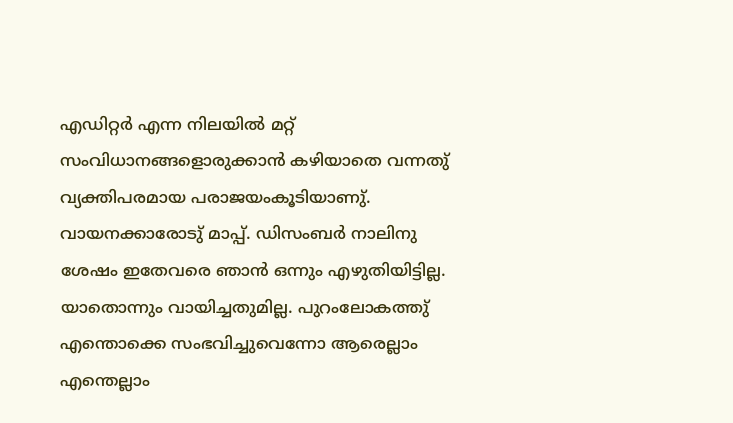എഡിറ്റര്‍ എന്ന നിലയില്‍ മറ്റ് സംവിധാനങ്ങളൊരുക്കാന്‍ കഴിയാതെ വന്നതു് വ്യക്തിപരമായ പരാജയംകൂടിയാണു്.  വായനക്കാരോടു് മാപ്പ്. ഡിസംബര്‍ നാലിനു ശേഷം ഇതേവരെ ഞാന്‍ ഒന്നും എഴുതിയിട്ടില്ല. യാതൊന്നും വായിച്ചതുമില്ല. പുറംലോകത്തു് എന്തൊക്കെ സംഭവിച്ചുവെന്നോ ആരെല്ലാം എന്തെല്ലാം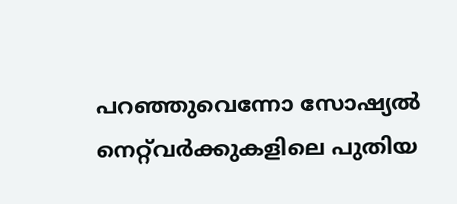പറഞ്ഞുവെന്നോ സോഷ്യല്‍ നെറ്റ്‌വര്‍ക്കുകളിലെ പുതിയ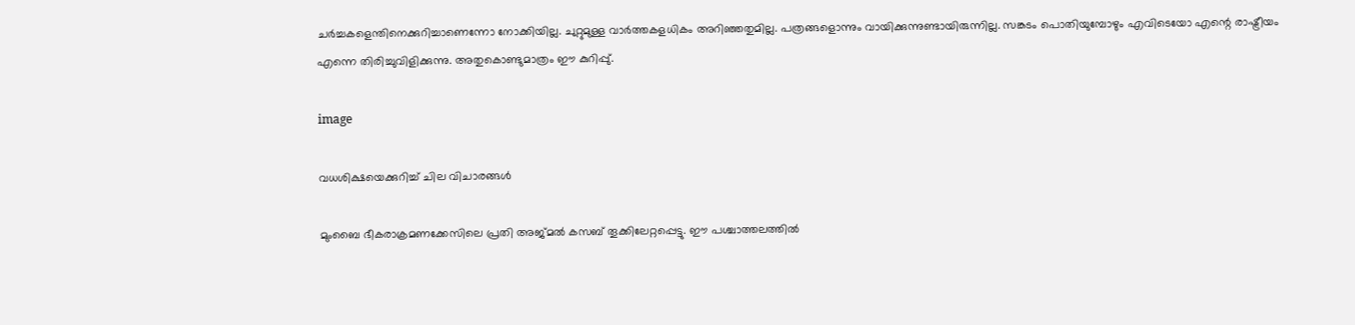ചര്‍ച്ചകളെന്തിനെക്കുറിച്ചാണെന്നോ നോക്കിയില്ല. ചുറ്റുമുള്ള വാര്‍ത്തകളധികം അറിഞ്ഞതുമില്ല. പത്രങ്ങളൊന്നും വായിക്കുന്നുണ്ടായിരുന്നില്ല. സങ്കടം പൊതിയുമ്പോഴും എവിടെയോ എന്റെ രാഷ്ട്രീയം എന്നെ തിരിച്ചുവിളിക്കുന്നു. അതുകൊണ്ടുമാത്രം ഈ കുറിപ്പു്.

image

വധശിക്ഷയെക്കുറിച്ച് ചില വിചാരങ്ങള്‍

മുംബൈ ഭീകരാക്രമണക്കേസിലെ പ്രതി അജ്മല്‍ കസബ് തൂക്കിലേറ്റപ്പെട്ടു. ഈ പശ്ചാത്തലത്തില്‍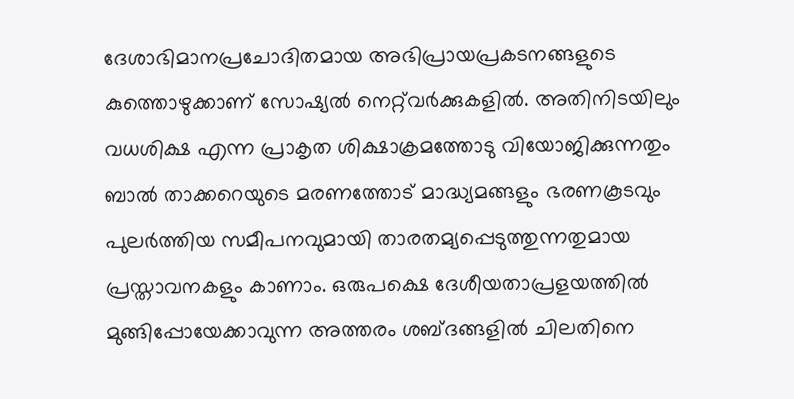ദേശാഭിമാനപ്രചോദിതമായ അഭിപ്രായപ്രകടനങ്ങളുടെ കുത്തൊഴുക്കാണ് സോഷ്യല്‍ നെറ്റ്‌വര്‍ക്കുകളില്‍. അതിനിടയിലും വധശിക്ഷ എന്ന പ്രാകൃത ശിക്ഷാക്രമത്തോടു വിയോജിക്കുന്നതും ബാല്‍ താക്കറെയുടെ മരണത്തോട് മാദ്ധ്യമങ്ങളും ഭരണകൂടവും പുലര്‍ത്തിയ സമീപനവുമായി താരതമ്യപ്പെടുത്തുന്നതുമായ പ്രസ്താവനകളും കാണാം. ഒരുപക്ഷെ ദേശീയതാപ്രളയത്തില്‍ മുങ്ങിപ്പോയേക്കാവുന്ന അത്തരം ശബ്ദങ്ങളില്‍ ചിലതിനെ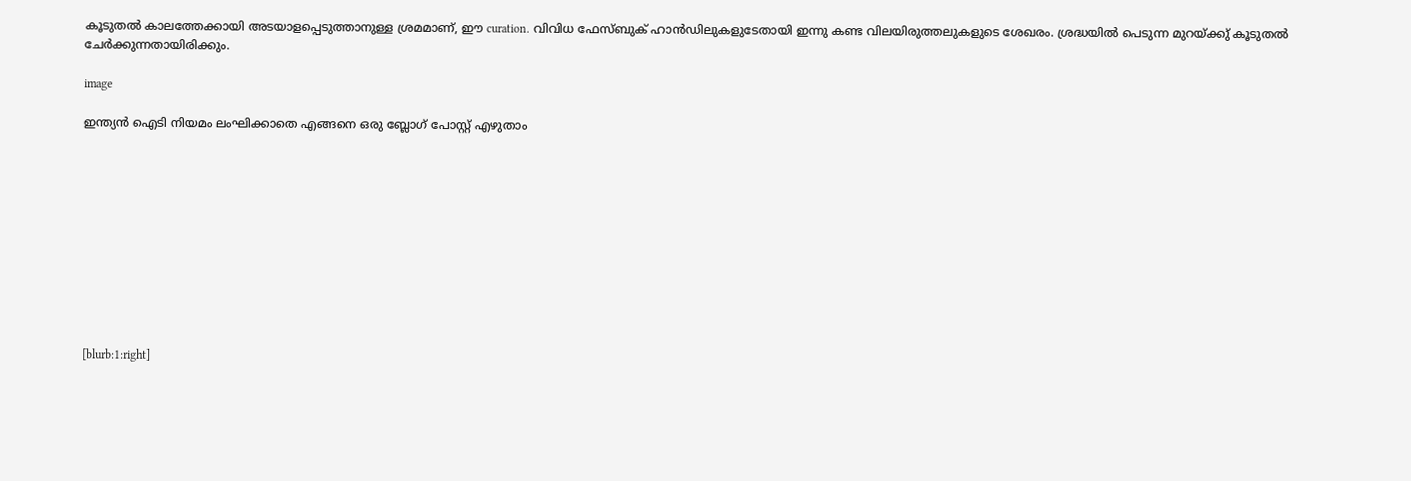കൂടുതല്‍ കാലത്തേക്കായി അടയാളപ്പെടുത്താനുള്ള ശ്രമമാണ്, ഈ curation. വിവിധ ഫേസ്ബുക്‍ ഹാന്‍ഡിലുകളുടേതായി ഇന്നു കണ്ട വിലയിരുത്തലുകളുടെ ശേഖരം. ശ്രദ്ധയില്‍ പെടുന്ന മുറയ്ക്കു് കൂടുതല്‍ ചേര്‍ക്കുന്നതായിരിക്കും.

image

ഇന്ത്യന്‍ ഐടി നിയമം ലംഘിക്കാതെ എങ്ങനെ ഒരു ബ്ലോഗ് പോസ്റ്റ് എഴുതാം











[blurb:1:right]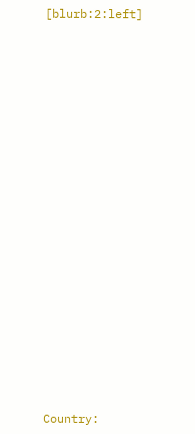[blurb:2:left]

























Country: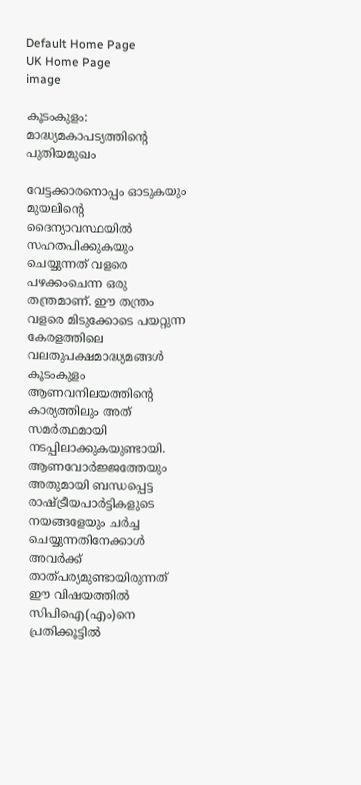Default Home Page
UK Home Page
image

കൂടംകുളം: മാദ്ധ്യമകാപട്യത്തിന്റെ പുതിയമുഖം

വേട്ടക്കാരനൊപ്പം ഓടുകയും മുയലിന്റെ ദൈന്യാവസ്ഥയില്‍ സഹതപിക്കുകയും ചെയ്യുന്നത് വളരെ പഴക്കംചെന്ന ഒരു തന്ത്രമാണ്. ഈ തന്ത്രം വളരെ മിടുക്കോടെ പയറ്റുന്ന കേരളത്തിലെ വലതുപക്ഷമാദ്ധ്യമങ്ങള്‍ കൂടംകുളം ആണവനിലയത്തിന്റെ കാര്യത്തിലും അത് സമര്‍ത്ഥമായി നടപ്പിലാക്കുകയുണ്ടായി. ആണവോര്‍ജ്ജത്തേയും അതുമായി ബന്ധപ്പെട്ട രാഷ്ട്രീയപാര്‍ട്ടികളുടെ നയങ്ങളേയും ചര്‍ച്ച ചെയ്യുന്നതിനേക്കാള്‍ അവര്‍ക്ക് താത്പര്യമുണ്ടായിരുന്നത് ഈ വിഷയത്തില്‍ സിപിഐ(എം)നെ പ്രതിക്കൂട്ടില്‍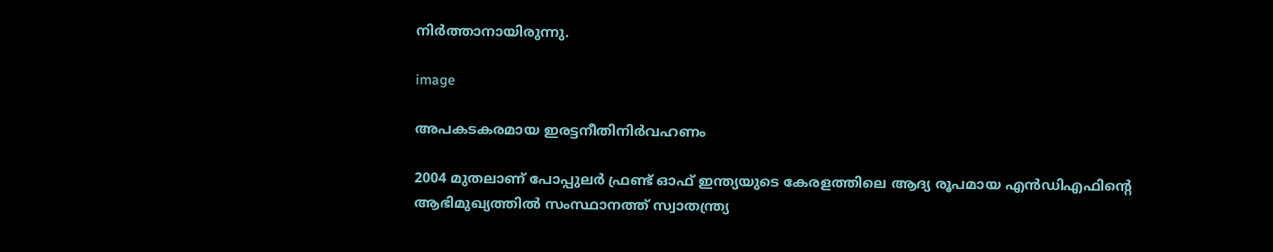നിര്‍ത്താനായിരുന്നു.

image

അപകടകരമായ ഇരട്ടനീതിനിർവഹണം

2004 മുതലാണ് പോപ്പുലർ ഫ്രണ്ട് ഓഫ് ഇന്ത്യയുടെ കേരളത്തിലെ ആദ്യ രൂപമായ എൻഡിഎഫിന്റെ ആഭിമുഖ്യത്തിൽ സംസ്ഥാനത്ത് സ്വാതന്ത്ര്യ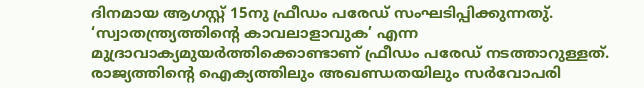ദിനമായ ആഗസ്റ്റ് 15നു ഫ്രീഡം പരേഡ് സംഘടിപ്പിക്കുന്നതു്. ‘സ്വാതന്ത്ര്യത്തിന്റെ കാവലാളാവുക’ എന്ന മുദ്രാവാക്യമുയർത്തിക്കൊണ്ടാണ് ഫ്രീഡം പരേഡ് നടത്താറുള്ളത്. രാജ്യത്തിന്റെ ഐക്യത്തിലും അഖണ്ഡതയിലും സർവോപരി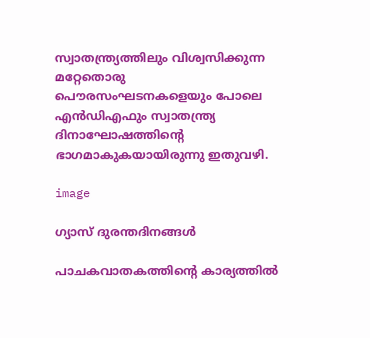സ്വാതന്ത്ര്യത്തിലും വിശ്വസിക്കുന്ന മറ്റേതൊരു പൌരസംഘടനകളെയും പോലെ എൻഡിഎഫും സ്വാതന്ത്ര്യ ദിനാഘോഷത്തിന്റെ ഭാഗമാകുകയായിരുന്നു ഇതുവഴി.

image

ഗ്യാസ് ദുരന്തദിനങ്ങള്‍

പാചകവാതകത്തിന്റെ കാര്യത്തില്‍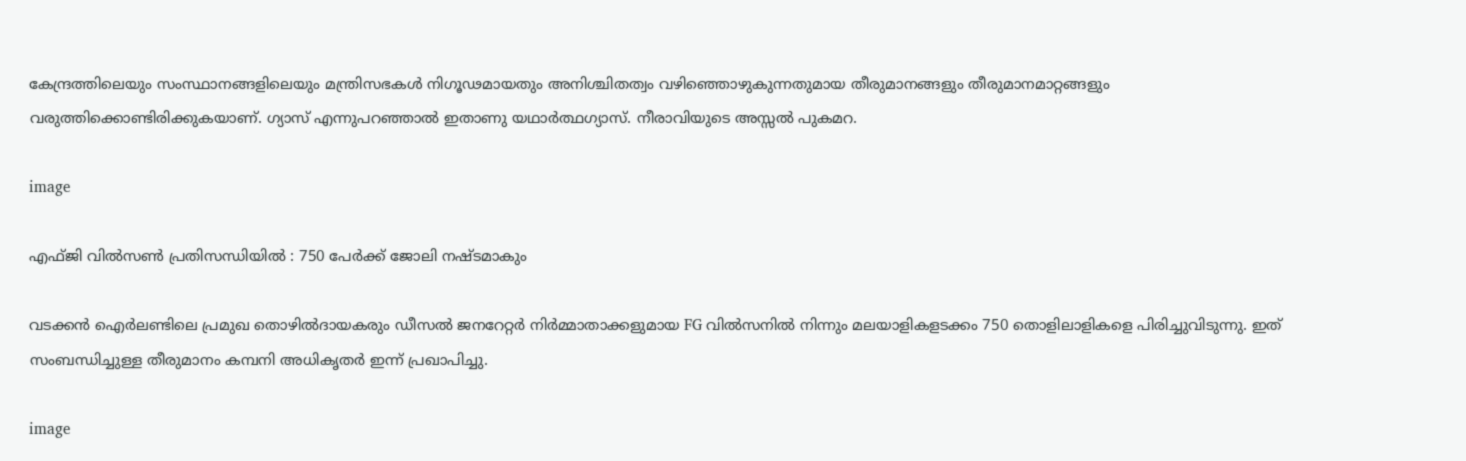കേന്ദ്രത്തിലെയും സംസ്ഥാനങ്ങളിലെയും മന്ത്രിസഭകള്‍ നിഗൂഢമായതും അനിശ്ചിതത്വം വഴിഞ്ഞൊഴുകുന്നതുമായ തീരുമാനങ്ങളും തീരുമാനമാറ്റങ്ങളും വരുത്തിക്കൊണ്ടിരിക്കുകയാണ്. ഗ്യാസ് എന്നുപറഞ്ഞാല്‍ ഇതാണു യഥാര്‍ത്ഥഗ്യാസ്. നീരാവിയുടെ അസ്സല്‍ പുകമറ.

image

എഫ്ജി വില്‍സണ്‍ പ്രതിസന്ധിയില്‍ : 750 പേര്‍ക്ക് ജോലി നഷ്ടമാകും

വടക്കന്‍ ഐര്‍ലണ്ടിലെ പ്രമുഖ തൊഴില്‍ദായകരും ഡീസല്‍ ജനറേറ്റര്‍ നിര്‍മ്മാതാക്കളുമായ FG വില്‍സനില്‍ നിന്നും മലയാളികളടക്കം 750 തൊളിലാളികളെ പിരിച്ചുവിടുന്നു. ഇത് സംബന്ധിച്ചുള്ള തീരുമാനം കമ്പനി അധികൃതര്‍ ഇന്ന് പ്രഖാപിച്ചു.

image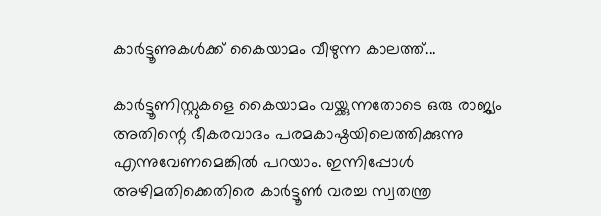കാര്‍ട്ടൂണുകള്‍ക്ക് കൈയാമം വീഴുന്ന കാലത്ത്...

കാര്‍ട്ടൂണിസ്റ്റുകളെ കൈയാമം വയ്ക്കുന്നതോടെ ഒരു രാജ്യം അതിന്റെ ഭീകരവാദം പരമകാഷ്ഠയിലെത്തിക്കുന്നു എന്നുവേണമെങ്കില്‍ പറയാം. ഇന്നിപ്പോള്‍ അഴിമതിക്കെതിരെ കാര്‍ട്ടൂണ്‍ വരച്ച സ്വതന്ത്ര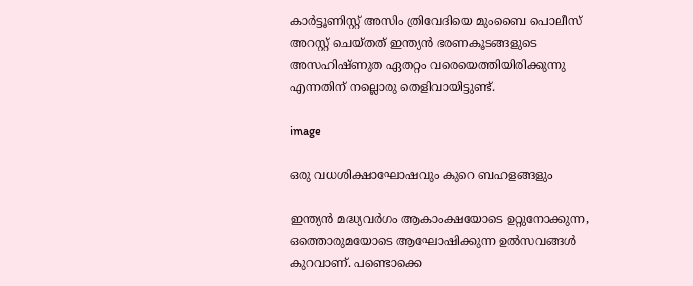കാര്‍ട്ടൂണിസ്റ്റ് അസിം ത്രിവേദിയെ മുംബൈ പൊലീസ് അറസ്റ്റ് ചെയ്തത് ഇന്ത്യന്‍ ഭരണകൂടങ്ങളുടെ അസഹിഷ്ണുത ഏതറ്റം വരെയെത്തിയിരിക്കുന്നു എന്നതിന് നല്ലൊരു തെളിവായിട്ടുണ്ട്.

image

ഒരു വധശിക്ഷാഘോഷവും കുറെ ബഹളങ്ങളും

ഇന്ത്യൻ മദ്ധ്യവർഗം ആകാംക്ഷയോടെ ഉറ്റുനോക്കുന്ന, ഒത്തൊരുമയോടെ ആഘോഷിക്കുന്ന ഉൽസവങ്ങൾ കുറവാണ്. പണ്ടൊക്കെ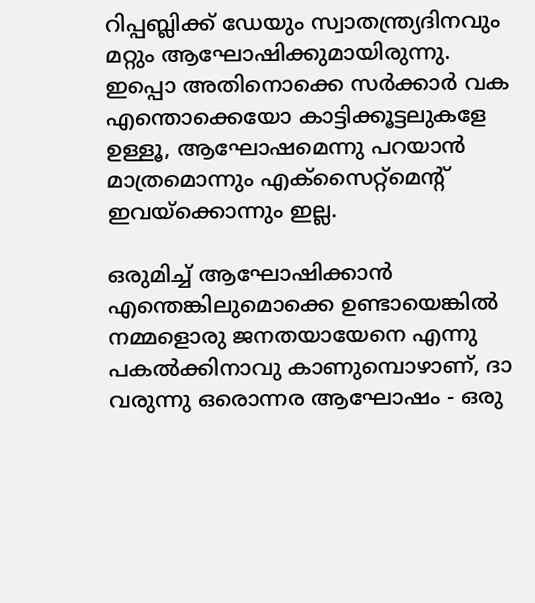റിപ്പബ്ലിക്ക് ഡേയും സ്വാതന്ത്ര്യദിനവും മറ്റും ആഘോഷിക്കുമായിരുന്നു. ഇപ്പൊ അതിനൊക്കെ സർക്കാർ വക എന്തൊക്കെയോ കാട്ടിക്കൂട്ടലുകളേ ഉള്ളൂ, ആഘോഷമെന്നു പറയാൻ മാത്രമൊന്നും എക്സൈറ്റ്മെന്റ് ഇവയ്ക്കൊന്നും ഇല്ല.

ഒരുമിച്ച് ആഘോഷിക്കാൻ എന്തെങ്കിലുമൊക്കെ ഉണ്ടായെങ്കിൽ നമ്മളൊരു ജനതയായേനെ എന്നു പകൽക്കിനാവു കാണുമ്പൊഴാണ്, ദാ വരുന്നു ഒരൊന്നര ആഘോഷം - ഒരു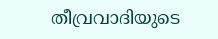തീവ്രവാദിയുടെ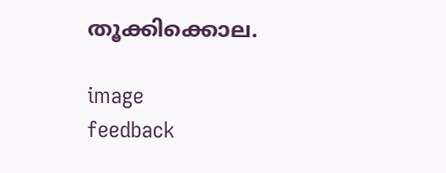തൂക്കിക്കൊല.

image
feedback